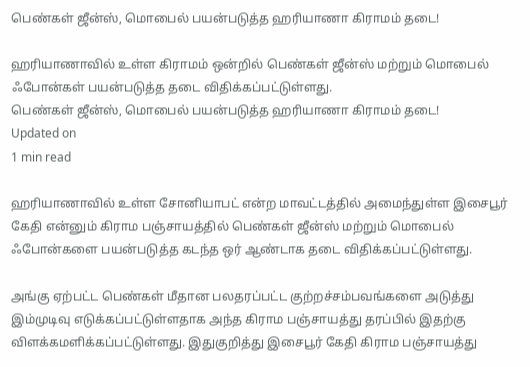பெண்கள் ஜீன்ஸ், மொபைல் பயன்படுத்த ஹரியாணா கிராமம் தடை!

ஹரியாணாவில் உள்ள கிராமம் ஒன்றில் பெண்கள் ஜீன்ஸ் மற்றும் மொபைல் ஃபோன்கள் பயன்படுத்த தடை விதிக்கப்பட்டுள்ளது.
பெண்கள் ஜீன்ஸ், மொபைல் பயன்படுத்த ஹரியாணா கிராமம் தடை!
Updated on
1 min read

ஹரியாணாவில் உள்ள சோனியாபட் என்ற மாவட்டத்தில் அமைந்துள்ள இசைபூர்  கேதி என்னும் கிராம பஞ்சாயத்தில் பெண்கள் ஜீன்ஸ் மற்றும் மொபைல் ஃபோன்களை பயன்படுத்த கடந்த ஒர் ஆண்டாக தடை விதிக்கப்பட்டுள்ளது.

அங்கு ஏற்பட்ட பெண்கள் மீதான பலதரப்பட்ட குற்றச்சம்பவங்களை அடுத்து இம்முடிவு எடுக்கப்பட்டுள்ளதாக அந்த கிராம பஞ்சாயத்து தரப்பில் இதற்கு விளக்கமளிக்கப்பட்டுள்ளது. இதுகுறித்து இசைபூர் கேதி கிராம பஞ்சாயத்து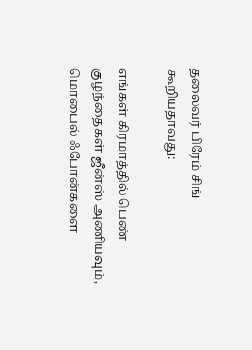தலைவர் பிரேம் சிங் கூறியதாவது:

எங்கள் கிரமாத்தில் பெண் குழந்தைகள் ஜீன்ஸ் அணியவும், மொபைல் ஃபோன்களை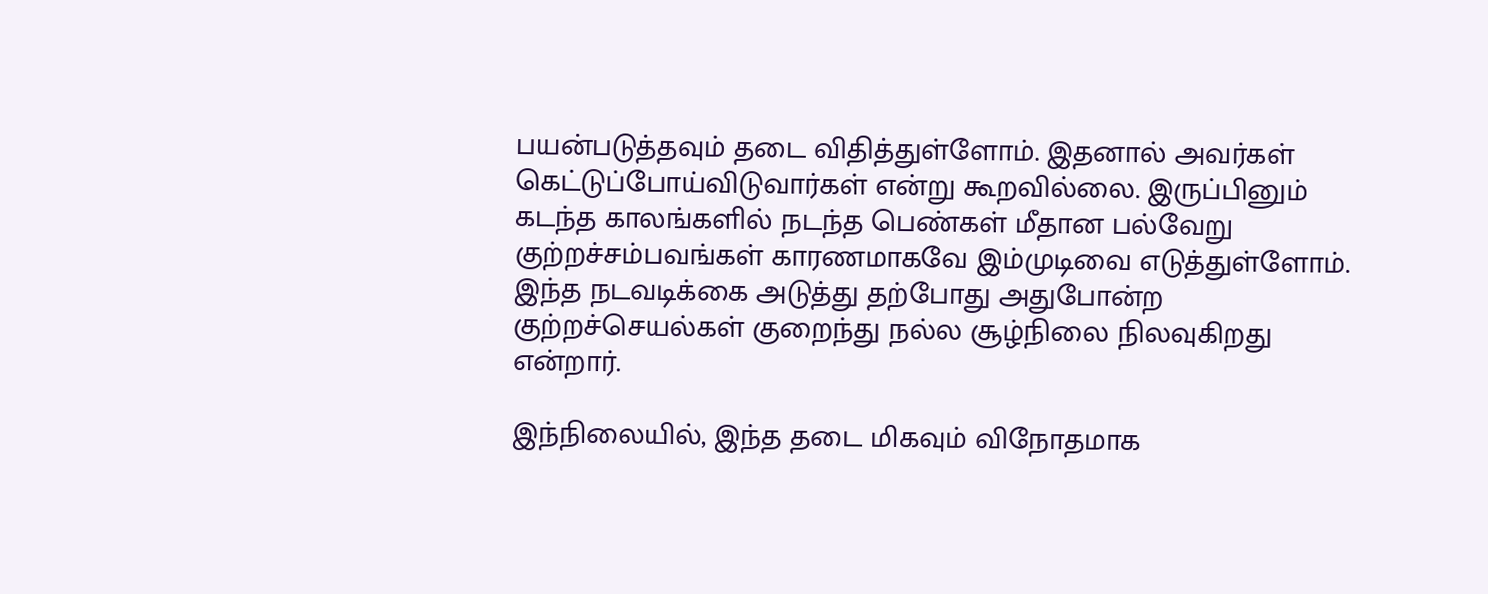பயன்படுத்தவும் தடை விதித்துள்ளோம். இதனால் அவர்கள் கெட்டுப்போய்விடுவார்கள் என்று கூறவில்லை. இருப்பினும் கடந்த காலங்களில் நடந்த பெண்கள் மீதான பல்வேறு குற்றச்சம்பவங்கள் காரணமாகவே இம்முடிவை எடுத்துள்ளோம். இந்த நடவடிக்கை அடுத்து தற்போது அதுபோன்ற குற்றச்செயல்கள் குறைந்து நல்ல சூழ்நிலை நிலவுகிறது என்றார்.

இந்நிலையில், இந்த தடை மிகவும் விநோதமாக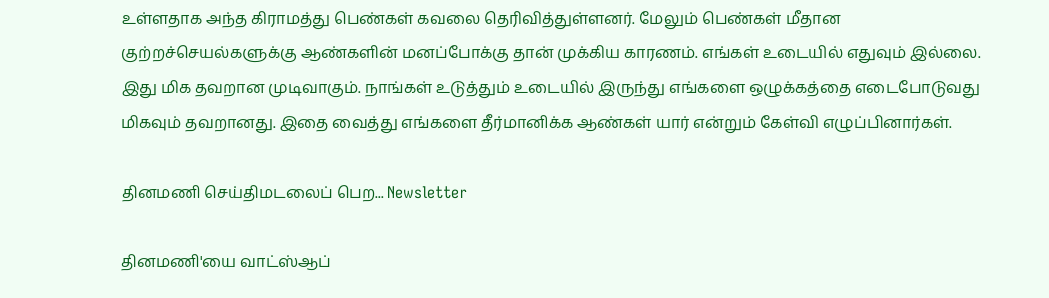உள்ளதாக அந்த கிராமத்து பெண்கள் கவலை தெரிவித்துள்ளனர். மேலும் பெண்கள் மீதான குற்றச்செயல்களுக்கு ஆண்களின் மனப்போக்கு தான் முக்கிய காரணம். எங்கள் உடையில் எதுவும் இல்லை. இது மிக தவறான முடிவாகும். நாங்கள் உடுத்தும் உடையில் இருந்து எங்களை ஒழுக்கத்தை எடைபோடுவது மிகவும் தவறானது. இதை வைத்து எங்களை தீர்மானிக்க ஆண்கள் யார் என்றும் கேள்வி எழுப்பினார்கள்.

தினமணி செய்திமடலைப் பெற... Newsletter

தினமணி'யை வாட்ஸ்ஆப்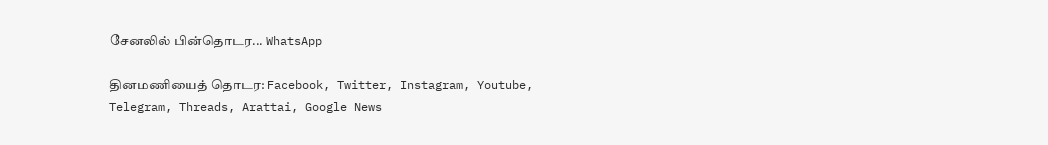சேனலில் பின்தொடர... WhatsApp

தினமணியைத் தொடர: Facebook, Twitter, Instagram, Youtube, Telegram, Threads, Arattai, Google News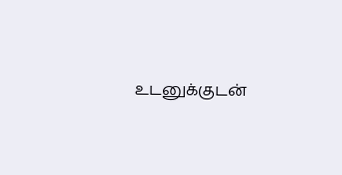உடனுக்குடன்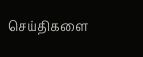செய்திகளை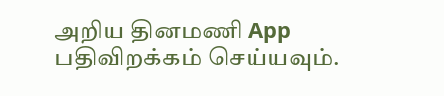அறிய தினமணி App பதிவிறக்கம் செய்யவும்.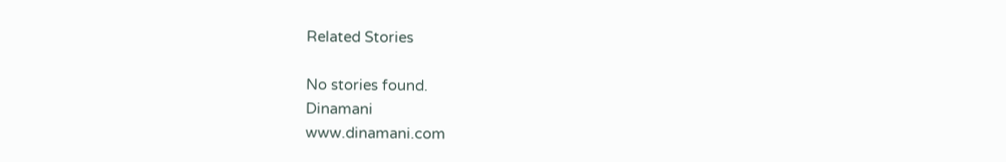Related Stories

No stories found.
Dinamani
www.dinamani.com